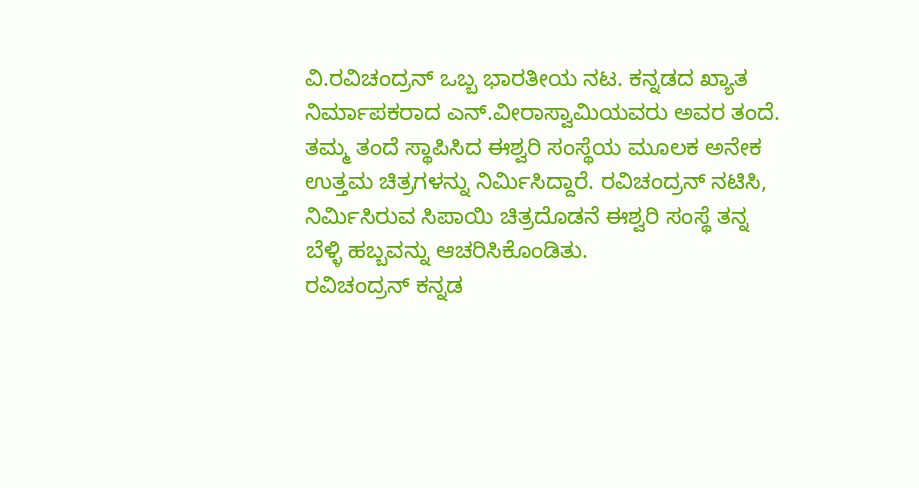ವಿ.ರವಿಚಂದ್ರನ್ ಒಬ್ಬ ಭಾರತೀಯ ನಟ. ಕನ್ನಡದ ಖ್ಯಾತ ನಿರ್ಮಾಪಕರಾದ ಎನ್.ವೀರಾಸ್ವಾಮಿಯವರು ಅವರ ತಂದೆ. ತಮ್ಮ ತಂದೆ ಸ್ಥಾಪಿಸಿದ ಈಶ್ವರಿ ಸಂಸ್ಥೆಯ ಮೂಲಕ ಅನೇಕ ಉತ್ತಮ ಚಿತ್ರಗಳನ್ನು ನಿರ್ಮಿಸಿದ್ದಾರೆ. ರವಿಚಂದ್ರನ್ ನಟಿಸಿ, ನಿರ್ಮಿಸಿರುವ ಸಿಪಾಯಿ ಚಿತ್ರದೊಡನೆ ಈಶ್ವರಿ ಸಂಸ್ಥೆ ತನ್ನ ಬೆಳ್ಳಿ ಹಬ್ಬವನ್ನು ಆಚರಿಸಿಕೊಂಡಿತು.
ರವಿಚಂದ್ರನ್ ಕನ್ನಡ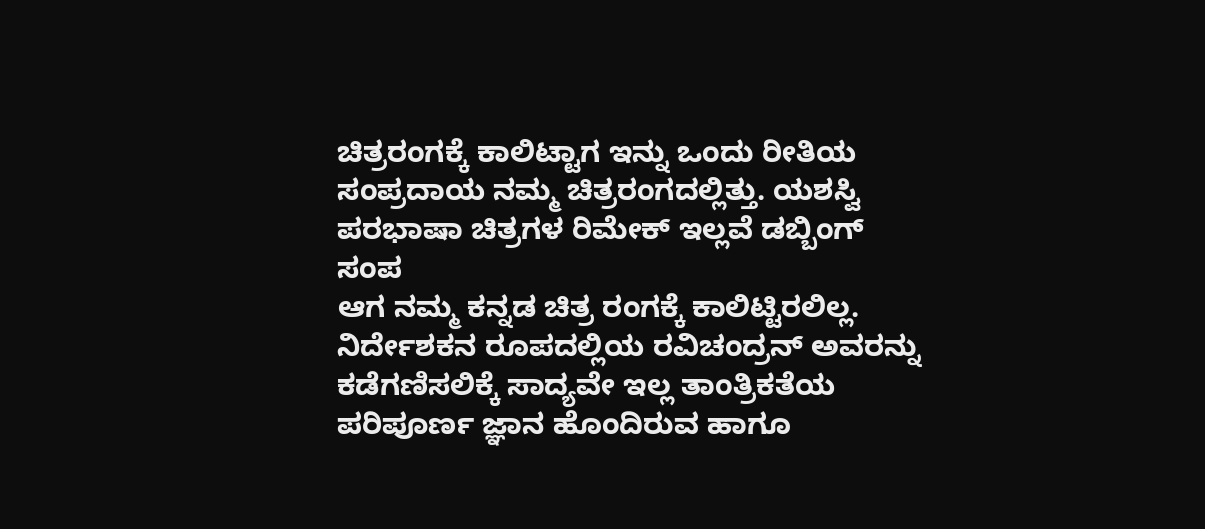ಚಿತ್ರರಂಗಕ್ಕೆ ಕಾಲಿಟ್ಟಾಗ ಇನ್ನು ಒಂದು ರೀತಿಯ ಸಂಪ್ರದಾಯ ನಮ್ಮ ಚಿತ್ರರಂಗದಲ್ಲಿತ್ತು. ಯಶಸ್ವಿ ಪರಭಾಷಾ ಚಿತ್ರಗಳ ರಿಮೇಕ್ ಇಲ್ಲವೆ ಡಬ್ಬಿಂಗ್ ಸಂಪ
ಆಗ ನಮ್ಮ ಕನ್ನಡ ಚಿತ್ರ ರಂಗಕ್ಕೆ ಕಾಲಿಟ್ಟಿರಲಿಲ್ಲ.
ನಿರ್ದೇಶಕನ ರೂಪದಲ್ಲಿಯ ರವಿಚಂದ್ರನ್ ಅವರನ್ನು ಕಡೆಗಣಿಸಲಿಕ್ಕೆ ಸಾದ್ಯವೇ ಇಲ್ಲ ತಾಂತ್ರಿಕತೆಯ ಪರಿಪೂರ್ಣ ಜ್ಞಾನ ಹೊಂದಿರುವ ಹಾಗೂ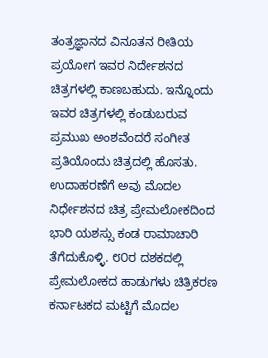ತಂತ್ರಜ್ಞಾನದ ವಿನೂತನ ರೀತಿಯ ಪ್ರಯೋಗ ಇವರ ನಿರ್ದೇಶನದ ಚಿತ್ರಗಳಲ್ಲಿ ಕಾಣಬಹುದು. ಇನ್ನೊಂದು ಇವರ ಚಿತ್ರಗಳಲ್ಲಿ ಕಂಡುಬರುವ ಪ್ರಮುಖ ಅಂಶವೆಂದರೆ ಸಂಗೀತ ಪ್ರತಿಯೊಂದು ಚಿತ್ರದಲ್ಲಿ ಹೊಸತು. ಉದಾಹರಣೆಗೆ ಅವು ಮೊದಲ ನಿರ್ಧೇಶನದ ಚಿತ್ರ ಪ್ರೇಮಲೋಕದಿಂದ ಭಾರಿ ಯಶಸ್ಸು ಕಂಡ ರಾಮಾಚಾರಿ ತೆಗೆದುಕೊಳ್ಳಿ. ೮೦ರ ದಶಕದಲ್ಲಿ ಪ್ರೇಮಲೋಕದ ಹಾಡುಗಳು ಚಿತ್ರಿಕರಣ ಕರ್ನಾಟಕದ ಮಟ್ಟಿಗೆ ಮೊದಲ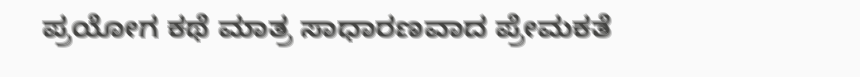ಪ್ರಯೋಗ ಕಥೆ ಮಾತ್ರ ಸಾಧಾರಣವಾದ ಪ್ರೇಮಕತೆ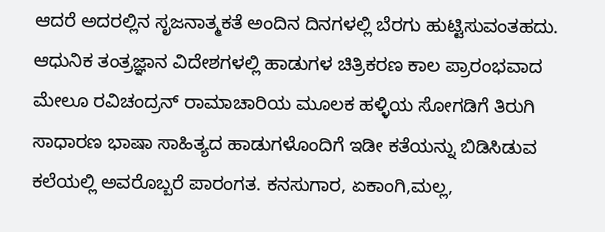ಆದರೆ ಅದರಲ್ಲಿನ ಸೃಜನಾತ್ಮಕತೆ ಅಂದಿನ ದಿನಗಳಲ್ಲಿ ಬೆರಗು ಹುಟ್ಟಿಸುವಂತಹದು. ಆಧುನಿಕ ತಂತ್ರಜ್ಞಾನ ವಿದೇಶಗಳಲ್ಲಿ ಹಾಡುಗಳ ಚಿತ್ರಿಕರಣ ಕಾಲ ಪ್ರಾರಂಭವಾದ ಮೇಲೂ ರವಿಚಂದ್ರನ್ ರಾಮಾಚಾರಿಯ ಮೂಲಕ ಹಳ್ಳಿಯ ಸೋಗಡಿಗೆ ತಿರುಗಿ ಸಾಧಾರಣ ಭಾಷಾ ಸಾಹಿತ್ಯದ ಹಾಡುಗಳೊಂದಿಗೆ ಇಡೀ ಕತೆಯನ್ನು ಬಿಡಿಸಿಡುವ ಕಲೆಯಲ್ಲಿ ಅವರೊಬ್ಬರೆ ಪಾರಂಗತ. ಕನಸುಗಾರ, ಏಕಾಂಗಿ,ಮಲ್ಲ,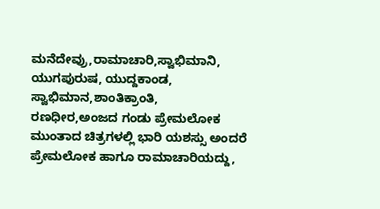ಮನೆದೇವ್ರು,ರಾಮಾಚಾರಿ,ಸ್ವಾಭಿಮಾನಿ, ಯುಗಪುರುಷ, ಯುದ್ದಕಾಂಡ, ಸ್ವಾಭಿಮಾನ,ಶಾಂತಿಕ್ರಾಂತಿ, ರಣಧೀರ,ಅಂಜದ ಗಂಡು ಪ್ರೇಮಲೋಕ ಮುಂತಾದ ಚಿತ್ರಗಳಲ್ಲಿ ಭಾರಿ ಯಶಸ್ಸು ಅಂದರೆ ಪ್ರೇಮಲೋಕ ಹಾಗೂ ರಾಮಾಚಾರಿಯದ್ದು,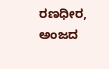ರಣಧೀರ, ಅಂಜದ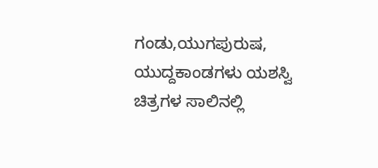ಗಂಡು,ಯುಗಪುರುಷ, ಯುದ್ದಕಾಂಡಗಳು ಯಶಸ್ವಿ ಚಿತ್ರಗಳ ಸಾಲಿನಲ್ಲಿ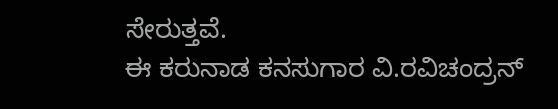ಸೇರುತ್ತವೆ.
ಈ ಕರುನಾಡ ಕನಸುಗಾರ ವಿ.ರವಿಚಂದ್ರನ್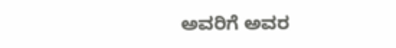ಅವರಿಗೆ ಅವರ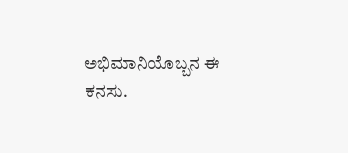ಅಭಿಮಾನಿಯೊಬ್ಬನ ಈ ಕನಸು.